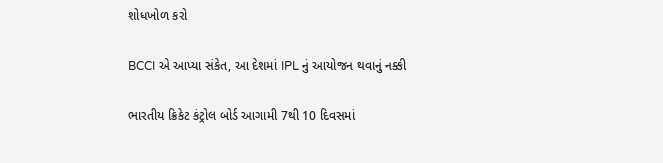શોધખોળ કરો

BCCI એ આપ્યા સંકેત, આ દેશમાં IPL નું આયોજન થવાનું નક્કી

ભારતીય ક્રિકેટ કંટ્રોલ બોર્ડ આગામી 7થી 10 દિવસમાં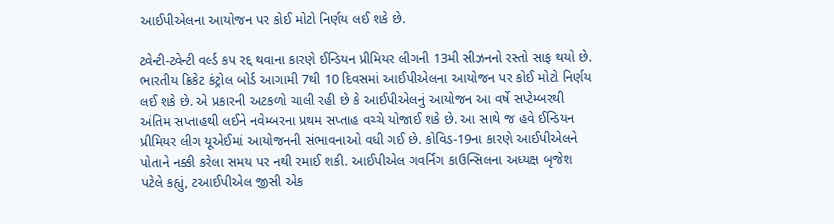આઈપીએલના આયોજન પર કોઈ મોટો નિર્ણય લઈ શકે છે.

ટ્વેન્ટી-ટ્વેન્ટી વર્લ્ડ કપ રદ્દ થવાના કારણે ઈન્ડિયન પ્રીમિયર લીગની 13મી સીઝનનો રસ્તો સાફ થયો છે. ભારતીય ક્રિકેટ કંટ્રોલ બોર્ડ આગામી 7થી 10 દિવસમાં આઈપીએલના આયોજન પર કોઈ મોટો નિર્ણય લઈ શકે છે. એ પ્રકારની અટકળો ચાલી રહી છે કે આઈપીએલનું આયોજન આ વર્ષે સપ્ટેમ્બરથી અંતિમ સપ્તાહથી લઈને નવેમ્બરના પ્રથમ સપ્તાહ વચ્ચે યોજાઈ શકે છે. આ સાથે જ હવે ઈન્ડિયન પ્રીમિયર લીગ યૂએઈમાં આયોજનની સંભાવનાઓ વધી ગઈ છે. કોવિડ-19ના કારણે આઈપીએલને પોતાને નક્કી કરેલા સમય પર નથી રમાઈ શકી. આઈપીએલ ગવર્નિંગ કાઉન્સિલના અધ્યક્ષ બૃજેશ પટેલે કહ્યું, ટઆઈપીએલ જીસી એક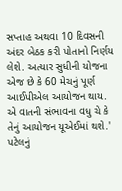સપ્તાહ અથવા 10 દિવસની અંદર બેઠક કરી પોતાનો નિર્ણય લેશે. અત્યાર સુધીની યોજના એજ છે કે 60 મેચનું પૂર્ણ આઈપીએલ આયોજન થાય. એ વાતની સંભાવના વધુ ચે કે તેનું આયોજન યૂએઈમાં થશે.' પટેલનું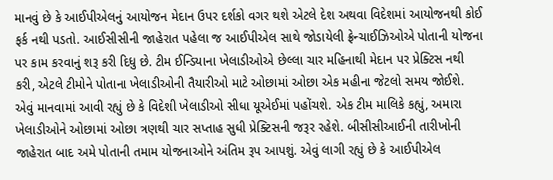માનવું છે કે આઈપીએલનું આયોજન મેદાન ઉપર દર્શકો વગર થશે એટલે દેશ અથવા વિદેશમાં આયોજનથી કોઈ ફર્ક નથી પડતો. આઈસીસીની જાહેરાત પહેલા જ આઈપીએલ સાથે જોડાયેલી ફ્રેન્ચાઈઝિઓએ પોતાની યોજના પર કામ કરવાનું શરૂ કરી દિધુ છે. ટીમ ઈન્ડિયાના ખેલાડીઓએ છેલ્લા ચાર મહિનાથી મેદાન પર પ્રેક્ટિસ નથી કરી, એટલે ટીમોને પોતાના ખેલાડીઓની તૈયારીઓ માટે ઓછામાં ઓછા એક મહીના જેટલો સમય જોઈશે. એવું માનવામાં આવી રહ્યું છે કે વિદેશી ખેલાડીઓ સીધા યૂએઈમાં પહોંચશે. એક ટીમ માલિકે કહ્યું, અમારા ખેલાડીઓને ઓછામાં ઓછા ત્રણથી ચાર સપ્તાહ સુધી પ્રેક્ટિસની જરૂર રહેશે. બીસીસીઆઈની તારીખોની જાહેરાત બાદ અમે પોતાની તમામ યોજનાઓને અંતિમ રૂપ આપશું. એવું લાગી રહ્યું છે કે આઈપીએલ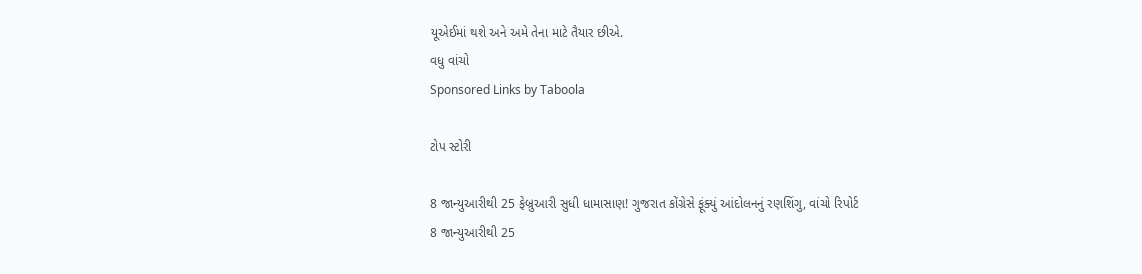યૂએઈમાં થશે અને અમે તેના માટે તૈયાર છીએ.
વધુ વાંચો
Sponsored Links by Taboola

ટોપ સ્ટોરી

8 જાન્યુઆરીથી 25 ફેબ્રુઆરી સુધી ધામાસાણ! ગુજરાત કોંગ્રેસે ફૂંક્યું આંદોલનનું રણશિંગુ, વાંચો રિપોર્ટ
8 જાન્યુઆરીથી 25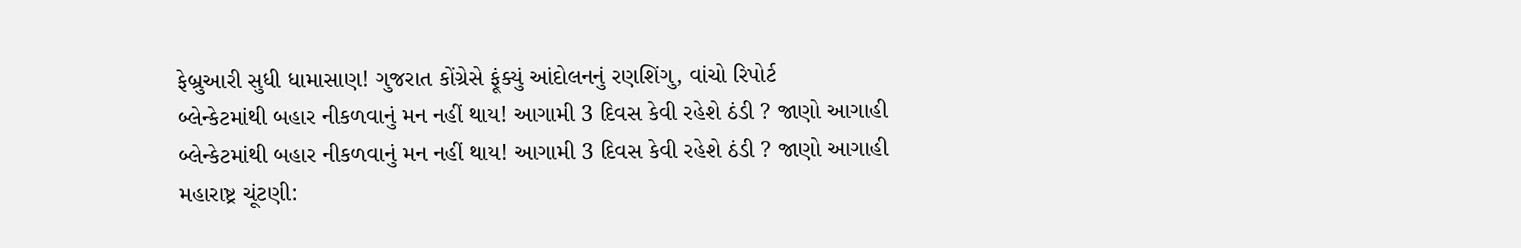ફેબ્રુઆરી સુધી ધામાસાણ! ગુજરાત કોંગ્રેસે ફૂંક્યું આંદોલનનું રણશિંગુ, વાંચો રિપોર્ટ
બ્લેન્કેટમાંથી બહાર નીકળવાનું મન નહીં થાય! આગામી 3 દિવસ કેવી રહેશે ઠંડી ? જાણો આગાહી
બ્લેન્કેટમાંથી બહાર નીકળવાનું મન નહીં થાય! આગામી 3 દિવસ કેવી રહેશે ઠંડી ? જાણો આગાહી
મહારાષ્ટ્ર ચૂંટણી: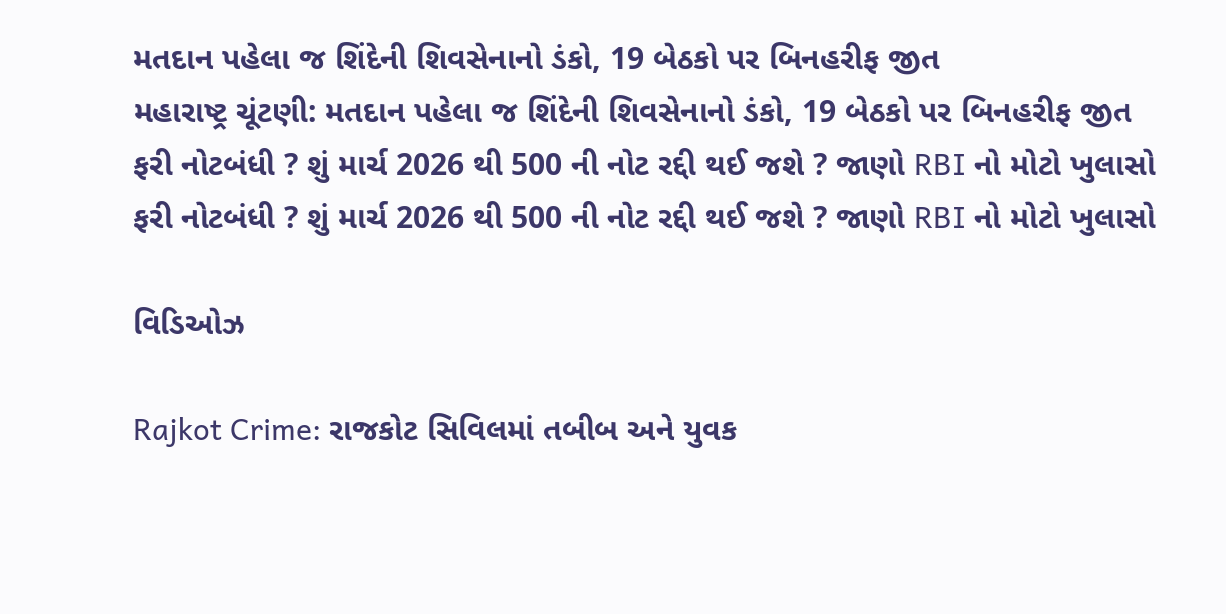મતદાન પહેલા જ શિંદેની શિવસેનાનો ડંકો, 19 બેઠકો પર બિનહરીફ જીત
મહારાષ્ટ્ર ચૂંટણી: મતદાન પહેલા જ શિંદેની શિવસેનાનો ડંકો, 19 બેઠકો પર બિનહરીફ જીત
ફરી નોટબંધી ? શું માર્ચ 2026 થી 500 ની નોટ રદ્દી થઈ જશે ? જાણો RBI નો મોટો ખુલાસો
ફરી નોટબંધી ? શું માર્ચ 2026 થી 500 ની નોટ રદ્દી થઈ જશે ? જાણો RBI નો મોટો ખુલાસો

વિડિઓઝ

Rajkot Crime: રાજકોટ સિવિલમાં તબીબ અને યુવક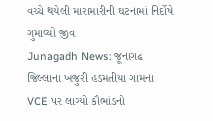વચ્ચે થયેલી મારામારીની ઘટનામાં નિર્દોષે ગુમાવ્યો જીવ
Junagadh News: જૂનાગઢ જિલ્લાના ખજુરી હડમતીયા ગામના VCE પર લાગ્યો કૌભાંડનો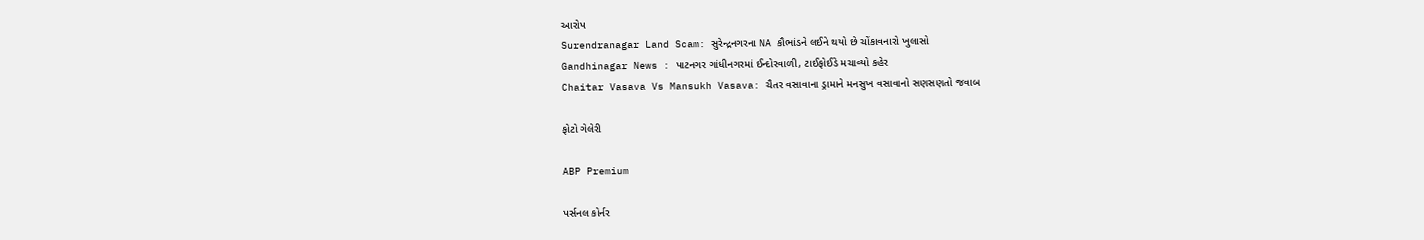આરોપ
Surendranagar Land Scam: સુરેન્દ્રનગરના NA કૌભાંડને લઈને થયો છે ચોંકાવનારો ખુલાસો
Gandhinagar News : પાટનગર ગાંધીનગરમાં ઈન્દોરવાળી, ટાઈફોઈડે મચાવ્યો કહેર
Chaitar Vasava Vs Mansukh Vasava: ચૈતર વસાવાના ડ્રામાને મનસુખ વસાવાનો સણસણતો જવાબ

ફોટો ગેલેરી

ABP Premium

પર્સનલ કોર્નર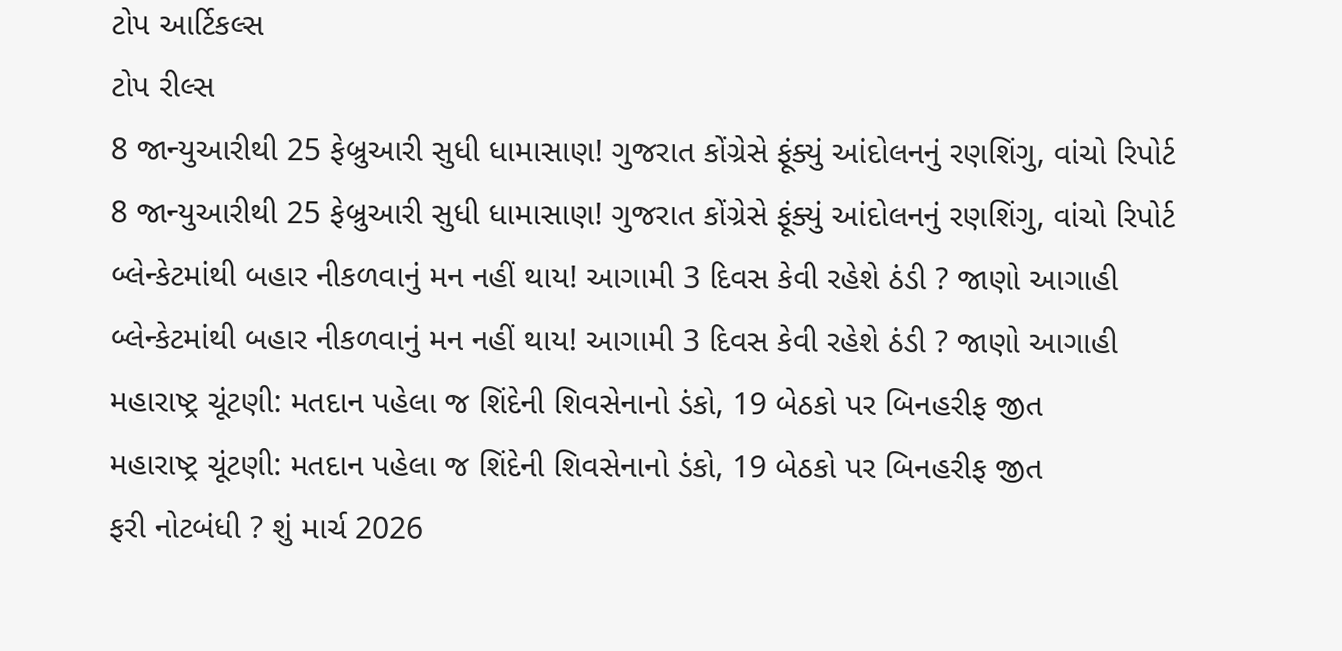ટોપ આર્ટિકલ્સ
ટોપ રીલ્સ
8 જાન્યુઆરીથી 25 ફેબ્રુઆરી સુધી ધામાસાણ! ગુજરાત કોંગ્રેસે ફૂંક્યું આંદોલનનું રણશિંગુ, વાંચો રિપોર્ટ
8 જાન્યુઆરીથી 25 ફેબ્રુઆરી સુધી ધામાસાણ! ગુજરાત કોંગ્રેસે ફૂંક્યું આંદોલનનું રણશિંગુ, વાંચો રિપોર્ટ
બ્લેન્કેટમાંથી બહાર નીકળવાનું મન નહીં થાય! આગામી 3 દિવસ કેવી રહેશે ઠંડી ? જાણો આગાહી
બ્લેન્કેટમાંથી બહાર નીકળવાનું મન નહીં થાય! આગામી 3 દિવસ કેવી રહેશે ઠંડી ? જાણો આગાહી
મહારાષ્ટ્ર ચૂંટણી: મતદાન પહેલા જ શિંદેની શિવસેનાનો ડંકો, 19 બેઠકો પર બિનહરીફ જીત
મહારાષ્ટ્ર ચૂંટણી: મતદાન પહેલા જ શિંદેની શિવસેનાનો ડંકો, 19 બેઠકો પર બિનહરીફ જીત
ફરી નોટબંધી ? શું માર્ચ 2026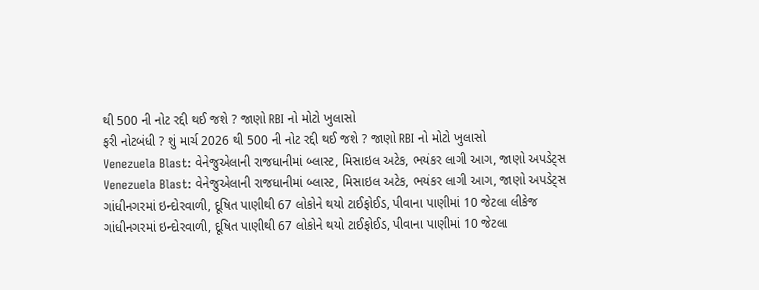થી 500 ની નોટ રદ્દી થઈ જશે ? જાણો RBI નો મોટો ખુલાસો
ફરી નોટબંધી ? શું માર્ચ 2026 થી 500 ની નોટ રદ્દી થઈ જશે ? જાણો RBI નો મોટો ખુલાસો
Venezuela Blast: વેનેજુએલાની રાજધાનીમાં બ્લાસ્ટ, મિસાઇલ અટેક, ભયંકર લાગી આગ, જાણો અપડેટ્સ
Venezuela Blast: વેનેજુએલાની રાજધાનીમાં બ્લાસ્ટ, મિસાઇલ અટેક, ભયંકર લાગી આગ, જાણો અપડેટ્સ
ગાંધીનગરમાં ઇન્દોરવાળી, દૂષિત પાણીથી 67 લોકોને થયો ટાઈફોઈડ, પીવાના પાણીમાં 10 જેટલા લીકેજ
ગાંધીનગરમાં ઇન્દોરવાળી, દૂષિત પાણીથી 67 લોકોને થયો ટાઈફોઈડ, પીવાના પાણીમાં 10 જેટલા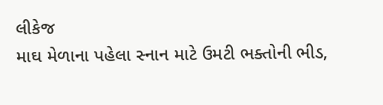લીકેજ
માઘ મેળાના પહેલા સ્નાન માટે ઉમટી ભક્તોની ભીડ,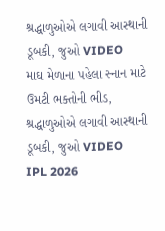શ્રદ્ધાળુઓએ લગાવી આસ્થાની ડૂબકી, જુઓ VIDEO
માઘ મેળાના પહેલા સ્નાન માટે ઉમટી ભક્તોની ભીડ, શ્રદ્ધાળુઓએ લગાવી આસ્થાની ડૂબકી, જુઓ VIDEO
IPL 2026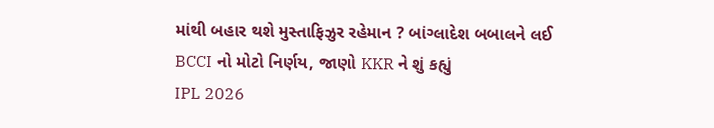માંથી બહાર થશે મુસ્તાફિઝુર રહેમાન ? બાંગ્લાદેશ બબાલને લઈ BCCI નો મોટો નિર્ણય, જાણો KKR ને શું કહ્યું
IPL 2026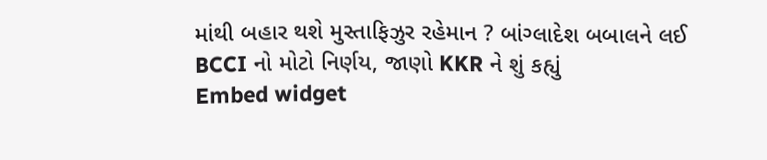માંથી બહાર થશે મુસ્તાફિઝુર રહેમાન ? બાંગ્લાદેશ બબાલને લઈ BCCI નો મોટો નિર્ણય, જાણો KKR ને શું કહ્યું
Embed widget